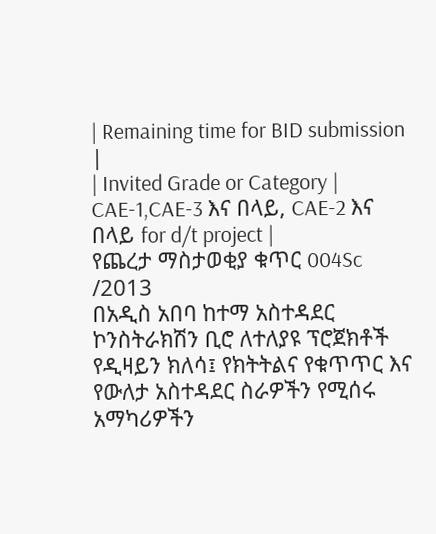| Remaining time for BID submission |
| Invited Grade or Category | CAE-1,CAE-3 እና በላይ, CAE-2 እና በላይ for d/t project |
የጨረታ ማስታወቂያ ቁጥር 004Sc /2013
በአዲስ አበባ ከተማ አስተዳደር ኮንስትራክሽን ቢሮ ለተለያዩ ፕሮጀክቶች የዲዛይን ክለሳ፤ የክትትልና የቁጥጥር እና የውለታ አስተዳደር ስራዎችን የሚሰሩ አማካሪዎችን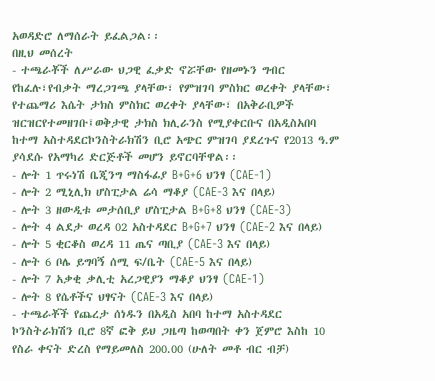አወዳድሮ ለማሰራት ይፈልጋል፡፡
በዚህ መሰረት
- ተጫራቾች ለሥራው ህጋዊ ፈቃድ ኖሯቸው የዘመኑን ግብር የከፈሉ፣የብቃት ማረጋገጫ ያላቸው፣ የምዝገባ ምስክር ወረቀት ያላቸው፣ የተጨማሪ እሴት ታክስ ምስክር ወረቀት ያላቸው፣ በአቅራቢዎች ዝርዝርየተመዘገቡ፤ወቅታዊ ታክስ ክሊራንስ የሚያቀርቡና በአዲስአበባ ከተማ አስተዳደርኮንስትራክሽን ቢሮ አጭር ምዝገባ ያደረጉና የ2013 ዓ.ም ያሳደሱ የአማካሪ ድርጅቶች መሆን ይኖርባቸዋል፡፡
- ሎት 1 ጥሩነሽ ቤጂንግ ማስፋፊያ B+G+6 ህንፃ (CAE-1)
- ሎት 2 ሚኒሊክ ሆስፒታል ሬሳ ማቆያ (CAE-3 እና በላይ)
- ሎት 3 ዘውዲቱ መታሰቢያ ሆስፒታል B+G+8 ህንፃ (CAE-3)
- ሎት 4 ልደታ ወረዳ 02 አስተዳደር B+G+7 ህንፃ (CAE-2 እና በላይ)
- ሎት 5 ቂርቆስ ወረዳ 11 ጤና ጣቢያ (CAE-3 እና በላይ)
- ሎት 6 ቦሌ ይግባኝ ሰሚ ፍ/ቤት (CAE-5 እና በላይ)
- ሎት 7 አቃቂ ቃሊቲ አረጋዊያን ማቆያ ህንፃ (CAE-1)
- ሎት 8 የሴቶችና ህፃናት (CAE-3 እና በላይ)
- ተጫራቾች የጨረታ ሰነዱን በአዲስ አበባ ከተማ አስተዳደር ኮንስትራክሽን ቢሮ 8ኛ ፎቅ ይህ ጋዜጣ ከወጣበት ቀን ጀምሮ እስከ 10 የስራ ቀናት ድረስ የማይመለስ 200.00 (ሁለት መቶ ብር ብቻ)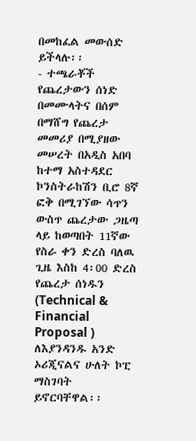በመከፈል መውሰድ ይችላሉ፡፡
- ተጫራቾች የጨረታውን ሰነድ በመሙላትና በሰም በማሸግ የጨረታ መመሪያ በሚያዘው መሠረት በአዲስ አበባ ከተማ አስተዳደር ኮንስትራከሽን ቢሮ 8ኛ ፎቅ በሚገኘው ሳጥን ውስጥ ጨረታው ጋዜጣ ላይ ከወጣበት 11ኛው የስራ ቀን ድረስ ባለዉ ጊዜ እስከ 4፡00 ድረስ የጨረታ ሰነዱን (Technical & Financial Proposal ) ለእያንዳንዱ አንድ ኦሪጂናልና ሁለት ኮፒ ማስገባት ይኖርባቸዋል፡፡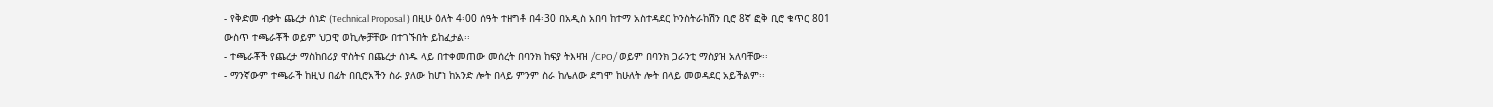- የቅድመ ብቃት ጨረታ ሰነድ (Technical Proposal ) በዚሁ ዕለት 4፡00 ሰዓት ተዘግቶ በ4፡30 በአዲስ አበባ ከተማ አስተዳደር ኮንስትራከሽን ቢሮ 8ኛ ፎቅ ቢሮ ቁጥር 801 ውስጥ ተጫራቾች ወይም ህጋዊ ወኪሎቻቸው በተገኙበት ይከፈታል፡፡
- ተጫራቾች የጨረታ ማስከበሪያ ዋስትና በጨረታ ሰነዱ ላይ በተቀመጠው መሰረት በባንክ ከፍያ ትእዛዝ /CPO/ ወይም በባንክ ጋራንቲ ማስያዝ አለባቸው፡፡
- ማንኛውም ተጫራች ከዚህ በፊት በቢሮአችን ስራ ያለው ከሆነ ከአንድ ሎት በላይ ምንም ስራ ከሌለው ደግሞ ከሁለት ሎት በላይ መወዳደር አይችልም፡፡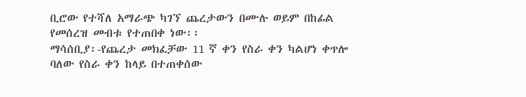ቢሮው የተሻለ አማራጭ ካገኘ ጨረታውን በሙሉ ወይም በከፊል የመሰረዝ መብቱ የተጠበቀ ነው፡፡
ማሳሰቢያ፡-የጨረታ መክፈቻው 11 ኛ ቀን የስራ ቀን ካልሆነ ቀጥሎ ባለው የስራ ቀን ከላይ በተጠቀሰው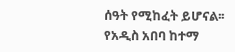ሰዓት የሚከፈት ይሆናል፡፡
የአዲስ አበባ ከተማ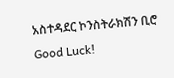አስተዳደር ኮንስትራክሽን ቢሮ
Good Luck!